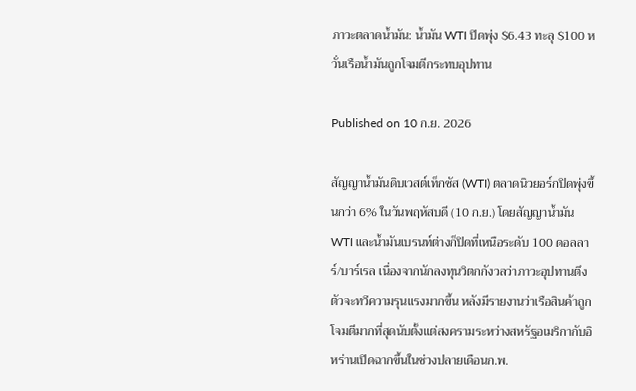ภาวะตลาดน้ำมัน: น้ำมัน WTI ปิดพุ่ง $6.43 ทะลุ $100 หวั่นเรือน้ำมันถูกโจมตีกระทบอุปทาน

Published on 10 ก.ย. 2026

สัญญาน้ำมันดิบเวสต์เท็กซัส (WTI) ตลาดนิวยอร์กปิดพุ่งขึ้นกว่า 6% ในวันพฤหัสบดี (10 ก.ย.) โดยสัญญาน้ำมัน WTI และน้ำมันเบรนท์ต่างก็ปิดที่เหนือระดับ 100 ดอลลาร์/บาร์เรล เนื่องจากนักลงทุนวิตกกังวลว่าภาวะอุปทานตึงตัวจะทวีความรุนแรงมากขึ้น หลังมีรายงานว่าเรือสินค้าถูกโจมตีมากที่สุดนับตั้งแต่สงครามระหว่างสหรัฐอเมริกากับอิหร่านเปิดฉากขึ้นในช่วงปลายเดือนก.พ.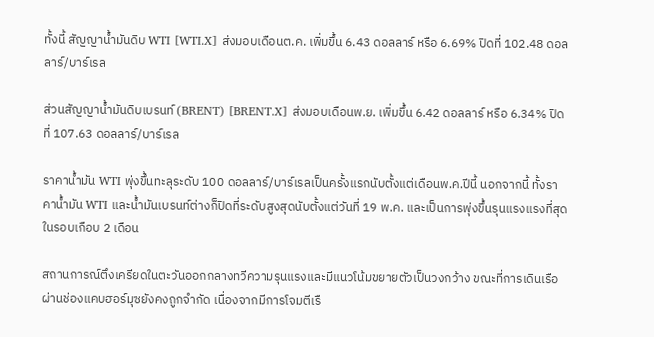ทั้งนี้ สัญญาน้ำมันดิบ WTI [WTI.X] ส่งมอบเดือนต.ค. เพิ่มขึ้น 6.43 ดอลลาร์ หรือ 6.69% ปิดที่ 102.48 ดอลลาร์/บาร์เรล

ส่วนสัญญาน้ำมันดิบเบรนท์ (BRENT) [BRENT.X] ส่งมอบเดือนพ.ย. เพิ่มขึ้น 6.42 ดอลลาร์ หรือ 6.34% ปิดที่ 107.63 ดอลลาร์/บาร์เรล

ราคาน้ำมัน WTI พุ่งขึ้นทะลุระดับ 100 ดอลลาร์/บาร์เรลเป็นครั้งแรกนับตั้งแต่เดือนพ.ค.ปีนี้ นอกจากนี้ ทั้งราคาน้ำมัน WTI และน้ำมันเบรนท์ต่างก็ปิดที่ระดับสูงสุดนับตั้งแต่วันที่ 19 พ.ค. และเป็นการพุ่งขึ้นรุนแรงแรงที่สุดในรอบเกือบ 2 เดือน

สถานการณ์ตึงเครียดในตะวันออกกลางทวีความรุนแรงและมีแนวโน้มขยายตัวเป็นวงกว้าง ขณะที่การเดินเรือผ่านช่องแคบฮอร์มุซยังคงถูกจำกัด เนื่องจากมีการโจมตีเรื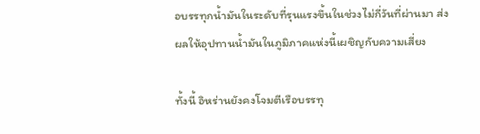อบรรทุกน้ำมันในระดับที่รุนแรงขึ้นในช่วงไม่กี่วันที่ผ่านมา ส่งผลให้อุปทานน้ำมันในภูมิภาคแห่งนี้เผชิญกับความเสี่ยง

ทั้งนี้ อิหร่านยังคงโจมตีเรือบรรทุ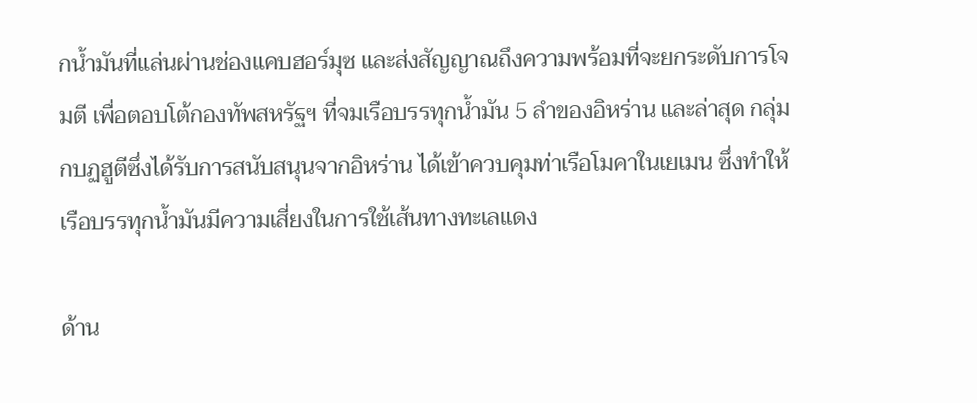กน้ำมันที่แล่นผ่านช่องแคบฮอร์มุซ และส่งสัญญาณถึงความพร้อมที่จะยกระดับการโจมตี เพื่อตอบโต้กองทัพสหรัฐฯ ที่จมเรือบรรทุกน้ำมัน 5 ลำของอิหร่าน และล่าสุด กลุ่มกบฏฮูตีซึ่งได้รับการสนับสนุนจากอิหร่าน ได้เข้าควบคุมท่าเรือโมคาในเยเมน ซึ่งทำให้เรือบรรทุกน้ำมันมีความเสี่ยงในการใช้เส้นทางทะเลแดง

ด้าน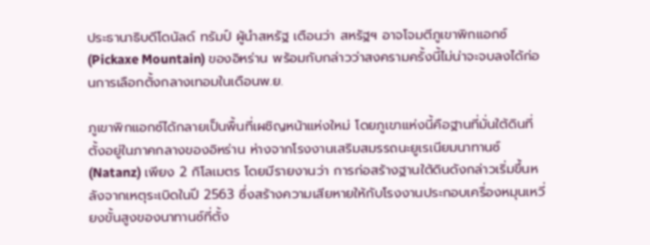ประธานาธิบดีโดนัลด์ ทรัมป์ ผู้นำสหรัฐ เตือนว่า สหรัฐฯ อาจโจมตีภูเขาพิกแอกซ์ (Pickaxe Mountain) ของอิหร่าน พร้อมกับกล่าวว่าสงครามครั้งนี้ไม่น่าจะจบลงได้ก่อนการเลือกตั้งกลางเทอมในเดือนพ.ย.

ภูเขาพิกแอกซ์ได้กลายเป็นพื้นที่เผชิญหน้าแห่งใหม่ โดยภูเขาแห่งนี้คือฐานที่มั่นใต้ดินที่ตั้งอยู่ในภาคกลางของอิหร่าน ห่างจากโรงงานเสริมสมรรถนะยูเรเนียมนาทานซ์ (Natanz) เพียง 2 กิโลเมตร โดยมีรายงานว่า การก่อสร้างฐานใต้ดินดังกล่าวเริ่มขึ้นหลังจากเหตุระเบิดในปี 2563 ซึ่งสร้างความเสียหายให้กับโรงงานประกอบเครื่องหมุนเหวี่ยงขั้นสูงของนาทานซ์ที่ตั้ง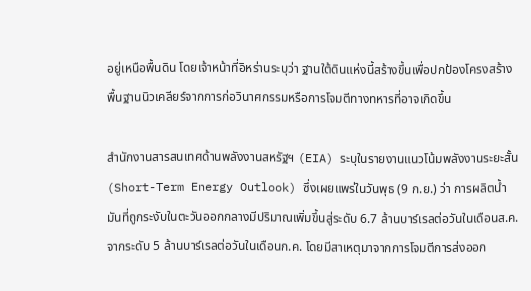อยู่เหนือพื้นดิน โดยเจ้าหน้าที่อิหร่านระบุว่า ฐานใต้ดินแห่งนี้สร้างขึ้นเพื่อปกป้องโครงสร้างพื้นฐานนิวเคลียร์จากการก่อวินาศกรรมหรือการโจมตีทางทหารที่อาจเกิดขึ้น

สำนักงานสารสนเทศด้านพลังงานสหรัฐฯ (EIA) ระบุในรายงานแนวโน้มพลังงานระยะสั้น (Short-Term Energy Outlook) ซึ่งเผยแพร่ในวันพุธ (9 ก.ย.) ว่า การผลิตน้ำมันที่ถูกระงับในตะวันออกกลางมีปริมาณเพิ่มขึ้นสู่ระดับ 6.7 ล้านบาร์เรลต่อวันในเดือนส.ค. จากระดับ 5 ล้านบาร์เรลต่อวันในเดือนก.ค. โดยมีสาเหตุมาจากการโจมตีการส่งออก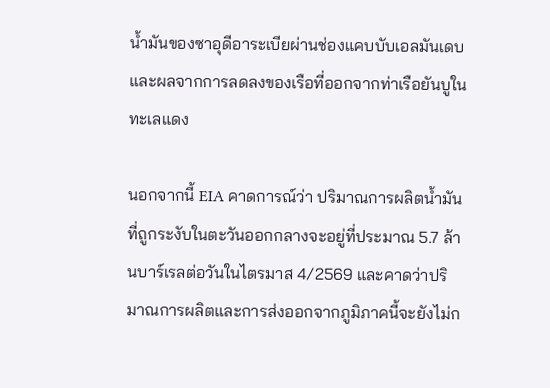น้ำมันของซาอุดีอาระเบียผ่านช่องแคบบับเอลมันเดบ และผลจากการลดลงของเรือที่ออกจากท่าเรือยันบูในทะเลแดง

นอกจากนี้ EIA คาดการณ์ว่า ปริมาณการผลิตน้ำมันที่ถูกระงับในตะวันออกกลางจะอยู่ที่ประมาณ 5.7 ล้านบาร์เรลต่อวันในไตรมาส 4/2569 และคาดว่าปริมาณการผลิตและการส่งออกจากภูมิภาคนี้จะยังไม่ก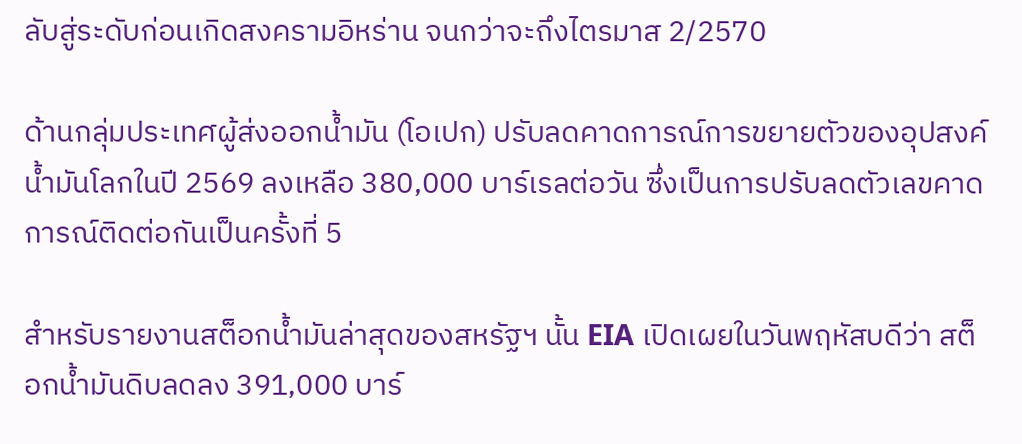ลับสู่ระดับก่อนเกิดสงครามอิหร่าน จนกว่าจะถึงไตรมาส 2/2570

ด้านกลุ่มประเทศผู้ส่งออกน้ำมัน (โอเปก) ปรับลดคาดการณ์การขยายตัวของอุปสงค์น้ำมันโลกในปี 2569 ลงเหลือ 380,000 บาร์เรลต่อวัน ซึ่งเป็นการปรับลดตัวเลขคาดการณ์ติดต่อกันเป็นครั้งที่ 5

สำหรับรายงานสต็อกน้ำมันล่าสุดของสหรัฐฯ นั้น EIA เปิดเผยในวันพฤหัสบดีว่า สต็อกน้ำมันดิบลดลง 391,000 บาร์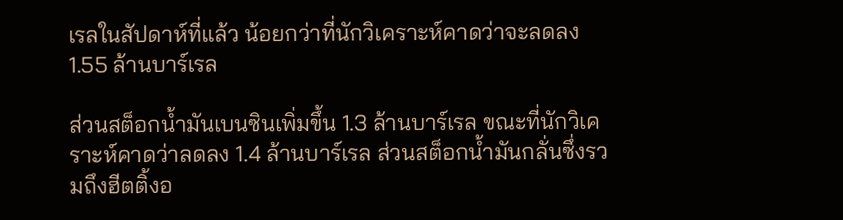เรลในสัปดาห์ที่แล้ว น้อยกว่าที่นักวิเคราะห์คาดว่าจะลดลง 1.55 ล้านบาร์เรล

ส่วนสต็อกน้ำมันเบนซินเพิ่มขึ้น 1.3 ล้านบาร์เรล ขณะที่นักวิเคราะห์คาดว่าลดลง 1.4 ล้านบาร์เรล ส่วนสต็อกน้ำมันกลั่นซึ่งรวมถึงฮีตติ้งอ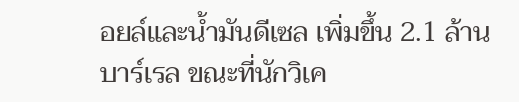อยล์และน้ำมันดีเซล เพิ่มขึ้น 2.1 ล้านบาร์เรล ขณะที่นักวิเค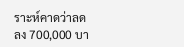ราะห์คาดว่าลดลง 700,000 บา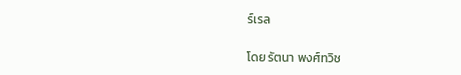ร์เรล

โดย รัตนา พงศ์ทวิช